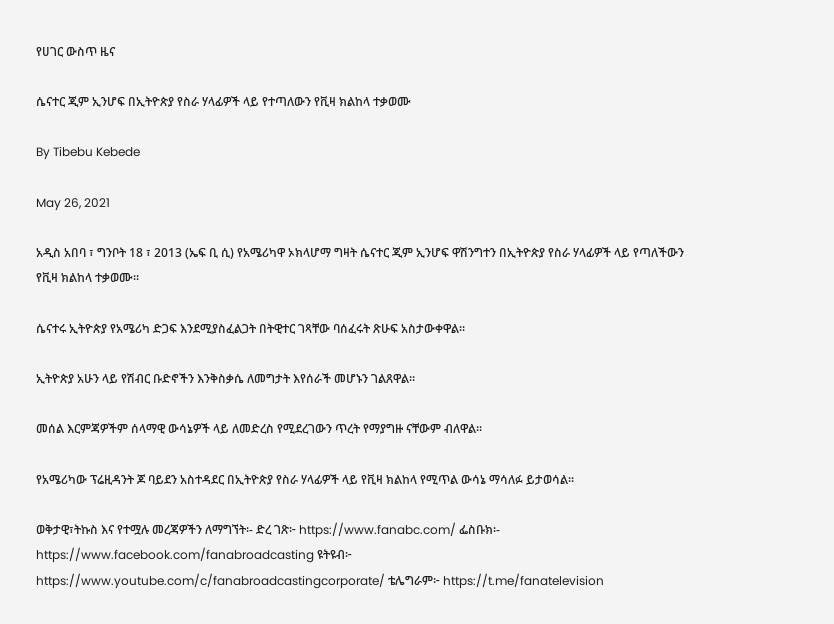የሀገር ውስጥ ዜና

ሴናተር ጂም ኢንሆፍ በኢትዮጵያ የስራ ሃላፊዎች ላይ የተጣለውን የቪዛ ክልከላ ተቃወሙ

By Tibebu Kebede

May 26, 2021

አዲስ አበባ ፣ ግንቦት 18 ፣ 2013 (ኤፍ ቢ ሲ) የአሜሪካዋ ኦክላሆማ ግዛት ሴናተር ጂም ኢንሆፍ ዋሽንግተን በኢትዮጵያ የስራ ሃላፊዎች ላይ የጣለችውን የቪዛ ክልከላ ተቃወሙ፡፡

ሴናተሩ ኢትዮጵያ የአሜሪካ ድጋፍ እንደሚያስፈልጋት በትዊተር ገጻቸው ባሰፈሩት ጽሁፍ አስታውቀዋል፡፡

ኢትዮጵያ አሁን ላይ የሽብር ቡድኖችን እንቅስቃሴ ለመግታት እየሰራች መሆኑን ገልጸዋል፡፡

መሰል እርምጃዎችም ሰላማዊ ውሳኔዎች ላይ ለመድረስ የሚደረገውን ጥረት የማያግዙ ናቸውም ብለዋል፡፡

የአሜሪካው ፕሬዚዳንት ጆ ባይደን አስተዳደር በኢትዮጵያ የስራ ሃላፊዎች ላይ የቪዛ ክልከላ የሚጥል ውሳኔ ማሳለፉ ይታወሳል፡፡

ወቅታዊ፣ትኩስ እና የተሟሉ መረጃዎችን ለማግኘት፡- ድረ ገጽ፦ https://www.fanabc.com/ ፌስቡክ፡- https://www.facebook.com/fanabroadcasting ዩትዩብ፦ https://www.youtube.com/c/fanabroadcastingcorporate/ ቴሌግራም፦ https://t.me/fanatelevision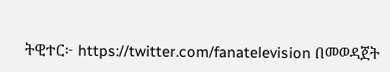ትዊተር፦ https://twitter.com/fanatelevision በመወዳጀት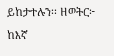ይከታተሉን፡፡ ዘወትር፦ ከእኛ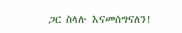ጋር ስላሉ እናመሰግናለን!